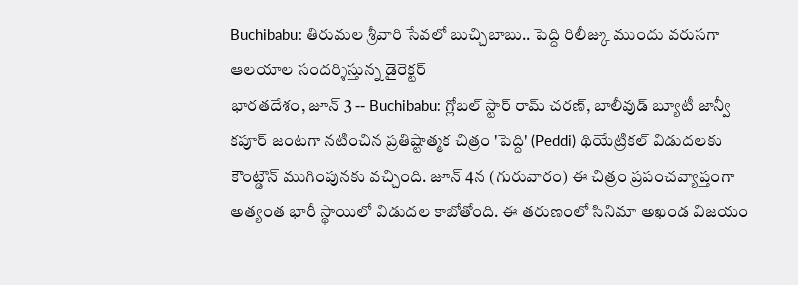Buchibabu: తిరుమల శ్రీవారి సేవలో బుచ్చిబాబు.. పెద్ది రిలీజ్కు ముందు వరుసగా ఆలయాల సందర్శిస్తున్న డైరెక్టర్
భారతదేశం, జూన్ 3 -- Buchibabu: గ్లోబల్ స్టార్ రామ్ చరణ్, బాలీవుడ్ బ్యూటీ జాన్వీ కపూర్ జంటగా నటించిన ప్రతిష్టాత్మక చిత్రం 'పెద్ది' (Peddi) థియేట్రికల్ విడుదలకు కౌంట్డౌన్ ముగింపునకు వచ్చింది. జూన్ 4న (గురువారం) ఈ చిత్రం ప్రపంచవ్యాప్తంగా అత్యంత భారీ స్థాయిలో విడుదల కాబోతోంది. ఈ తరుణంలో సినిమా అఖండ విజయం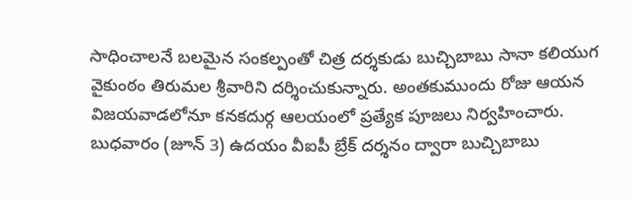సాధించాలనే బలమైన సంకల్పంతో చిత్ర దర్శకుడు బుచ్చిబాబు సానా కలియుగ వైకుంఠం తిరుమల శ్రీవారిని దర్శించుకున్నారు. అంతకుముందు రోజు ఆయన విజయవాడలోనూ కనకదుర్గ ఆలయంలో ప్రత్యేక పూజలు నిర్వహించారు.
బుధవారం (జూన్ 3) ఉదయం వీఐపీ బ్రేక్ దర్శనం ద్వారా బుచ్చిబాబు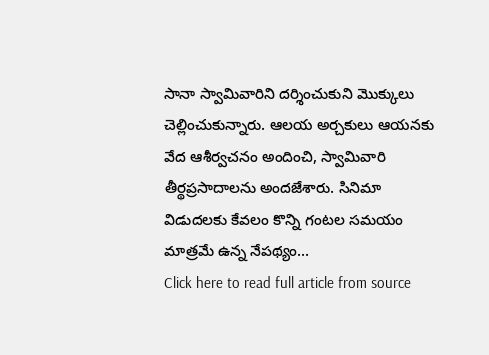సానా స్వామివారిని దర్శించుకుని మొక్కులు చెల్లించుకున్నారు. ఆలయ అర్చకులు ఆయనకు వేద ఆశీర్వచనం అందించి, స్వామివారి తీర్థప్రసాదాలను అందజేశారు. సినిమా విడుదలకు కేవలం కొన్ని గంటల సమయం మాత్రమే ఉన్న నేపథ్యం...
Click here to read full article from source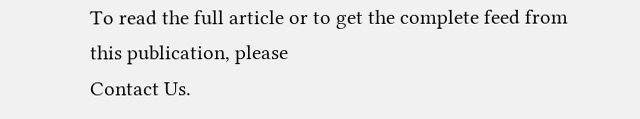To read the full article or to get the complete feed from this publication, please
Contact Us.